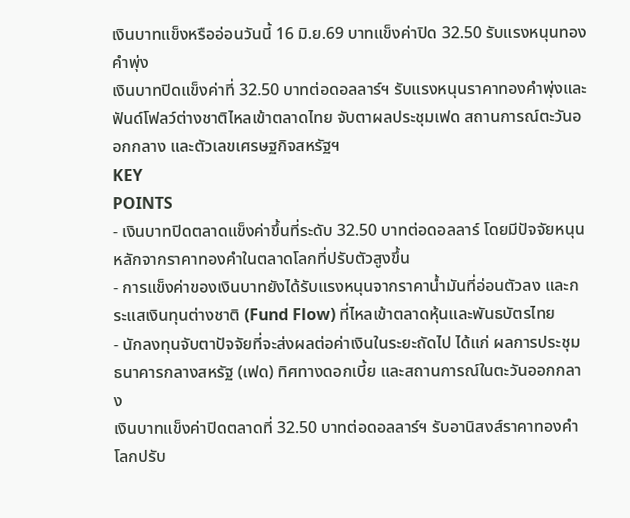เงินบาทแข็งหรืออ่อนวันนี้ 16 มิ.ย.69 บาทแข็งค่าปิด 32.50 รับแรงหนุนทองคำพุ่ง
เงินบาทปิดแข็งค่าที่ 32.50 บาทต่อดอลลาร์ฯ รับแรงหนุนราคาทองคำพุ่งและฟันด์โฟลว์ต่างชาติไหลเข้าตลาดไทย จับตาผลประชุมเฟด สถานการณ์ตะวันออกกลาง และตัวเลขเศรษฐกิจสหรัฐฯ
KEY
POINTS
- เงินบาทปิดตลาดแข็งค่าขึ้นที่ระดับ 32.50 บาทต่อดอลลาร์ โดยมีปัจจัยหนุนหลักจากราคาทองคำในตลาดโลกที่ปรับตัวสูงขึ้น
- การแข็งค่าของเงินบาทยังได้รับแรงหนุนจากราคาน้ำมันที่อ่อนตัวลง และกระแสเงินทุนต่างชาติ (Fund Flow) ที่ไหลเข้าตลาดหุ้นและพันธบัตรไทย
- นักลงทุนจับตาปัจจัยที่จะส่งผลต่อค่าเงินในระยะถัดไป ได้แก่ ผลการประชุมธนาคารกลางสหรัฐ (เฟด) ทิศทางดอกเบี้ย และสถานการณ์ในตะวันออกกลาง
เงินบาทแข็งค่าปิดตลาดที่ 32.50 บาทต่อดอลลาร์ฯ รับอานิสงส์ราคาทองคำโลกปรับ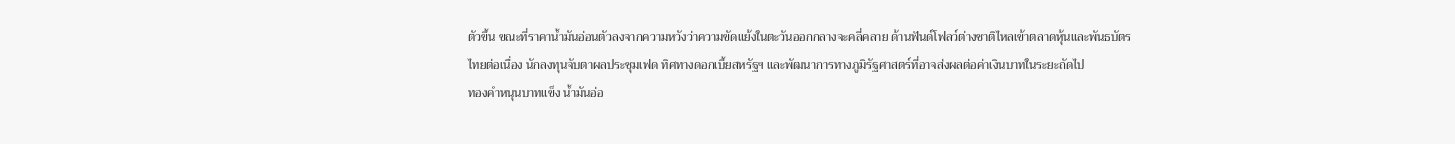ตัวขึ้น ขณะที่ราคาน้ำมันอ่อนตัวลงจากความหวังว่าความขัดแย้งในตะวันออกกลางจะคลี่คลาย ด้านฟันด์โฟลว์ต่างชาติไหลเข้าตลาดหุ้นและพันธบัตรไทยต่อเนื่อง นักลงทุนจับตาผลประชุมเฟด ทิศทางดอกเบี้ยสหรัฐฯ และพัฒนาการทางภูมิรัฐศาสตร์ที่อาจส่งผลต่อค่าเงินบาทในระยะถัดไป
ทองคำหนุนบาทแข็ง น้ำมันอ่อ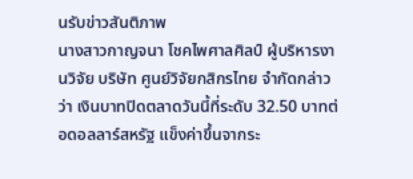นรับข่าวสันติภาพ
นางสาวกาญจนา โชคไพศาลศิลป์ ผู้บริหารงานวิจัย บริษัท ศูนย์วิจัยกสิกรไทย จำกัดกล่าวว่า เงินบาทปิดตลาดวันนี้ที่ระดับ 32.50 บาทต่อดอลลาร์สหรัฐ แข็งค่าขึ้นจากระ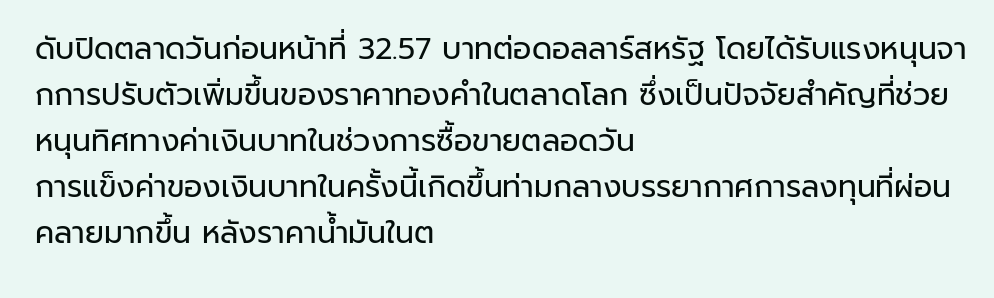ดับปิดตลาดวันก่อนหน้าที่ 32.57 บาทต่อดอลลาร์สหรัฐ โดยได้รับแรงหนุนจากการปรับตัวเพิ่มขึ้นของราคาทองคำในตลาดโลก ซึ่งเป็นปัจจัยสำคัญที่ช่วยหนุนทิศทางค่าเงินบาทในช่วงการซื้อขายตลอดวัน
การแข็งค่าของเงินบาทในครั้งนี้เกิดขึ้นท่ามกลางบรรยากาศการลงทุนที่ผ่อนคลายมากขึ้น หลังราคาน้ำมันในต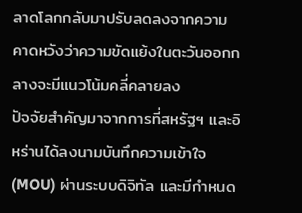ลาดโลกกลับมาปรับลดลงจากความคาดหวังว่าความขัดแย้งในตะวันออกกลางจะมีแนวโน้มคลี่คลายลง
ปัจจัยสำคัญมาจากการที่สหรัฐฯ และอิหร่านได้ลงนามบันทึกความเข้าใจ (MOU) ผ่านระบบดิจิทัล และมีกำหนด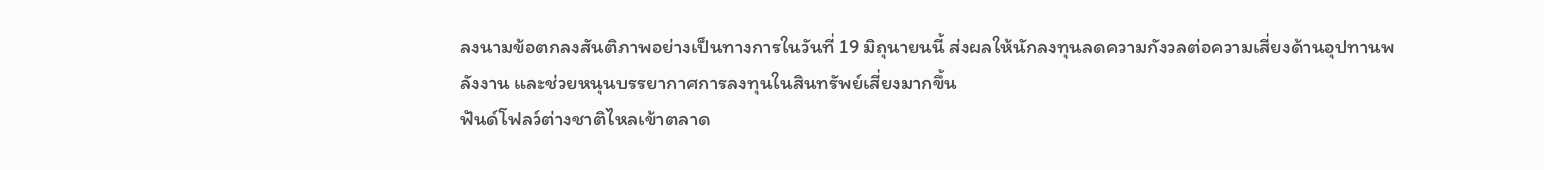ลงนามข้อตกลงสันติภาพอย่างเป็นทางการในวันที่ 19 มิถุนายนนี้ ส่งผลให้นักลงทุนลดความกังวลต่อความเสี่ยงด้านอุปทานพลังงาน และช่วยหนุนบรรยากาศการลงทุนในสินทรัพย์เสี่ยงมากขึ้น
ฟันด์โฟลว์ต่างชาติไหลเข้าตลาด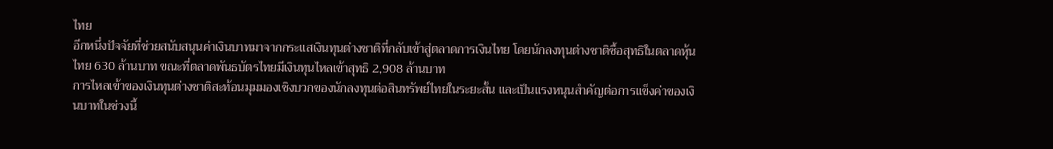ไทย
อีกหนึ่งปัจจัยที่ช่วยสนับสนุนค่าเงินบาทมาจากกระแสเงินทุนต่างชาติที่กลับเข้าสู่ตลาดการเงินไทย โดยนักลงทุนต่างชาติซื้อสุทธิในตลาดหุ้นไทย 630 ล้านบาท ขณะที่ตลาดพันธบัตรไทยมีเงินทุนไหลเข้าสุทธิ 2,908 ล้านบาท
การไหลเข้าของเงินทุนต่างชาติสะท้อนมุมมองเชิงบวกของนักลงทุนต่อสินทรัพย์ไทยในระยะสั้น และเป็นแรงหนุนสำคัญต่อการแข็งค่าของเงินบาทในช่วงนี้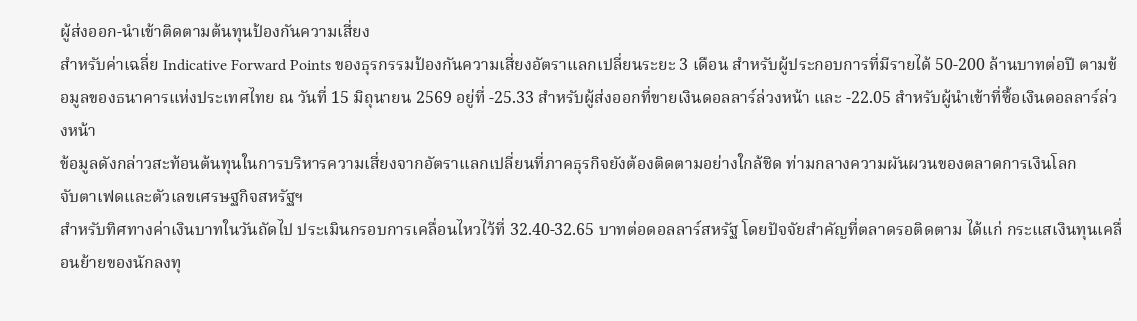ผู้ส่งออก-นำเข้าติดตามต้นทุนป้องกันความเสี่ยง
สำหรับค่าเฉลี่ย Indicative Forward Points ของธุรกรรมป้องกันความเสี่ยงอัตราแลกเปลี่ยนระยะ 3 เดือน สำหรับผู้ประกอบการที่มีรายได้ 50-200 ล้านบาทต่อปี ตามข้อมูลของธนาคารแห่งประเทศไทย ณ วันที่ 15 มิถุนายน 2569 อยู่ที่ -25.33 สำหรับผู้ส่งออกที่ขายเงินดอลลาร์ล่วงหน้า และ -22.05 สำหรับผู้นำเข้าที่ซื้อเงินดอลลาร์ล่วงหน้า
ข้อมูลดังกล่าวสะท้อนต้นทุนในการบริหารความเสี่ยงจากอัตราแลกเปลี่ยนที่ภาคธุรกิจยังต้องติดตามอย่างใกล้ชิด ท่ามกลางความผันผวนของตลาดการเงินโลก
จับตาเฟดและตัวเลขเศรษฐกิจสหรัฐฯ
สำหรับทิศทางค่าเงินบาทในวันถัดไป ประเมินกรอบการเคลื่อนไหวไว้ที่ 32.40-32.65 บาทต่อดอลลาร์สหรัฐ โดยปัจจัยสำคัญที่ตลาดรอติดตาม ได้แก่ กระแสเงินทุนเคลื่อนย้ายของนักลงทุ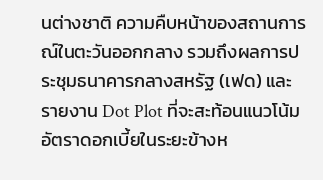นต่างชาติ ความคืบหน้าของสถานการณ์ในตะวันออกกลาง รวมถึงผลการประชุมธนาคารกลางสหรัฐ (เฟด) และรายงาน Dot Plot ที่จะสะท้อนแนวโน้มอัตราดอกเบี้ยในระยะข้างห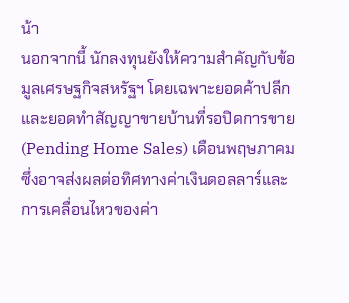น้า
นอกจากนี้ นักลงทุนยังให้ความสำคัญกับข้อมูลเศรษฐกิจสหรัฐฯ โดยเฉพาะยอดค้าปลีกและยอดทำสัญญาขายบ้านที่รอปิดการขาย (Pending Home Sales) เดือนพฤษภาคม ซึ่งอาจส่งผลต่อทิศทางค่าเงินดอลลาร์และการเคลื่อนไหวของค่า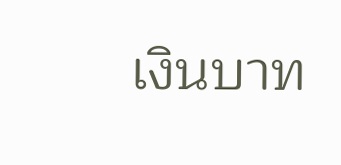เงินบาท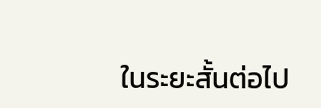ในระยะสั้นต่อไป